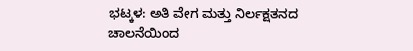ಭಟ್ಕಳ: ಅತಿ ವೇಗ ಮತ್ತು ನಿರ್ಲಕ್ಷತನದ ಚಾಲನೆಯಿಂದ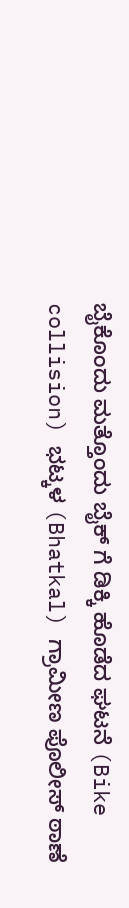ಬೈಕೊಂದು ಮತ್ತೊಂದು ಬೈಕ್ ಗೆ ಡಿಕ್ಕಿ ಹೊಡೆದ ಘಟನೆ (Bike collision) ಭಟ್ಕಳ (Bhatkal) ಗ್ರಾಮೀಣ ಪೊಲೀಸ್ ಠಾಣೆ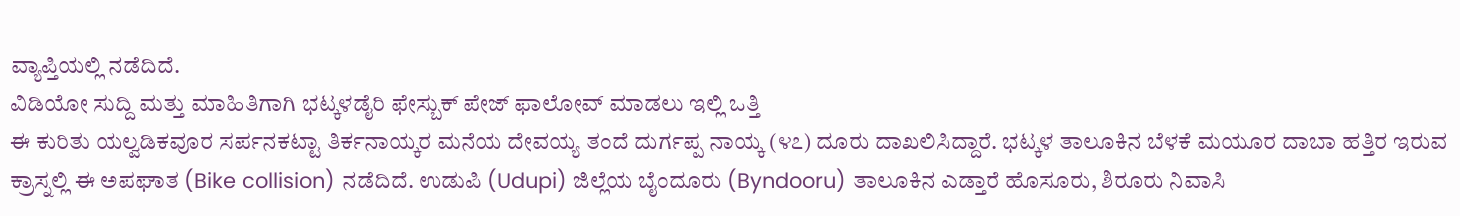ವ್ಯಾಪ್ತಿಯಲ್ಲಿ ನಡೆದಿದೆ.
ವಿಡಿಯೋ ಸುದ್ದಿ ಮತ್ತು ಮಾಹಿತಿಗಾಗಿ ಭಟ್ಕಳಡೈರಿ ಫೇಸ್ಬುಕ್ ಪೇಜ್ ಫಾಲೋವ್ ಮಾಡಲು ಇಲ್ಲಿ ಒತ್ತಿ
ಈ ಕುರಿತು ಯಲ್ವಡಿಕವೂರ ಸರ್ಪನಕಟ್ಟಾ ತಿರ್ಕನಾಯ್ಕರ ಮನೆಯ ದೇವಯ್ಯ ತಂದೆ ದುರ್ಗಪ್ಪ ನಾಯ್ಕ (೪೭) ದೂರು ದಾಖಲಿಸಿದ್ದಾರೆ. ಭಟ್ಕಳ ತಾಲೂಕಿನ ಬೆಳಕೆ ಮಯೂರ ದಾಬಾ ಹತ್ತಿರ ಇರುವ ಕ್ರಾಸ್ನಲ್ಲಿ ಈ ಅಪಘಾತ (Bike collision) ನಡೆದಿದೆ. ಉಡುಪಿ (Udupi) ಜಿಲ್ಲೆಯ ಬೈಂದೂರು (Byndooru) ತಾಲೂಕಿನ ಎಡ್ತಾರೆ ಹೊಸೂರು, ಶಿರೂರು ನಿವಾಸಿ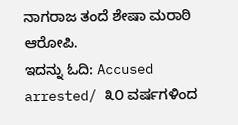ನಾಗರಾಜ ತಂದೆ ಶೇಷಾ ಮರಾಠಿ ಆರೋಪಿ.
ಇದನ್ನು ಓದಿ: Accused arrested/ ೩೦ ವರ್ಷಗಳಿಂದ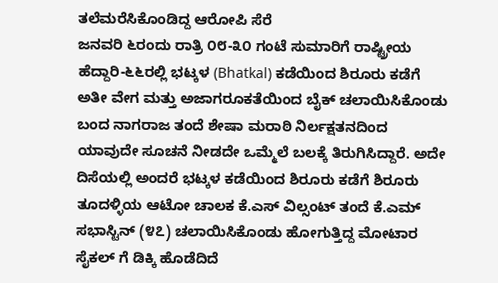ತಲೆಮರೆಸಿಕೊಂಡಿದ್ದ ಆರೋಪಿ ಸೆರೆ
ಜನವರಿ ೬ರಂದು ರಾತ್ರಿ ೦೮-೩೦ ಗಂಟೆ ಸುಮಾರಿಗೆ ರಾಷ್ಟ್ರೀಯ ಹೆದ್ದಾರಿ-೬೬ರಲ್ಲಿ ಭಟ್ಕಳ (Bhatkal) ಕಡೆಯಿಂದ ಶಿರೂರು ಕಡೆಗೆ ಅತೀ ವೇಗ ಮತ್ತು ಅಜಾಗರೂಕತೆಯಿಂದ ಬೈಕ್ ಚಲಾಯಿಸಿಕೊಂಡು ಬಂದ ನಾಗರಾಜ ತಂದೆ ಶೇಷಾ ಮರಾಠಿ ನಿರ್ಲಕ್ಷತನದಿಂದ ಯಾವುದೇ ಸೂಚನೆ ನೀಡದೇ ಒಮ್ಮೆಲೆ ಬಲಕ್ಕೆ ತಿರುಗಿಸಿದ್ದಾರೆ. ಅದೇ ದಿಸೆಯಲ್ಲಿ ಅಂದರೆ ಭಟ್ಕಳ ಕಡೆಯಿಂದ ಶಿರೂರು ಕಡೆಗೆ ಶಿರೂರು ತೂದಳ್ಳಿಯ ಆಟೋ ಚಾಲಕ ಕೆ.ಎಸ್ ವಿಲ್ಸಂಟ್ ತಂದೆ ಕೆ.ಎಮ್ ಸಭಾಸ್ಟಿನ್ (೪೭) ಚಲಾಯಿಸಿಕೊಂಡು ಹೋಗುತ್ತಿದ್ದ ಮೋಟಾರ ಸೈಕಲ್ ಗೆ ಡಿಕ್ಕಿ ಹೊಡೆದಿದೆ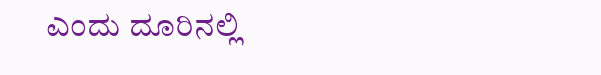ಎಂದು ದೂರಿನಲ್ಲಿ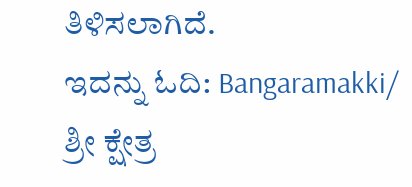ತಿಳಿಸಲಾಗಿದೆ.
ಇದನ್ನು ಓದಿ: Bangaramakki/ ಶ್ರೀ ಕ್ಷೇತ್ರ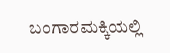ಬಂಗಾರಮಕ್ಕಿಯಲ್ಲಿ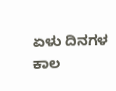ಏಳು ದಿನಗಳ ಕಾಲ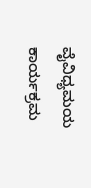ವೈವಿಧ್ಯಮಯ ಕಾರ್ಯಕ್ರಮ